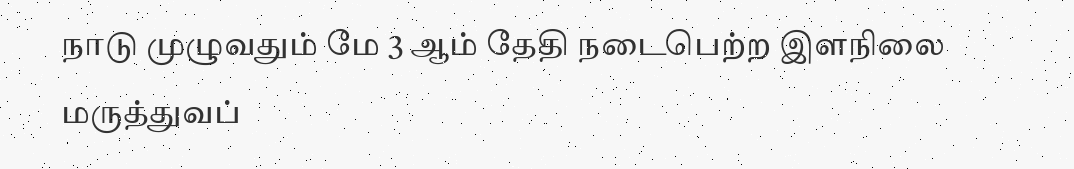நாடு முழுவதும் மே 3 ஆம் தேதி நடைபெற்ற இளநிலை மருத்துவப்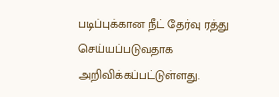படிப்புக்கான நீட் தேர்வு ரத்து செய்யப்படுவதாக அறிவிக்கப்பட்டுள்ளது.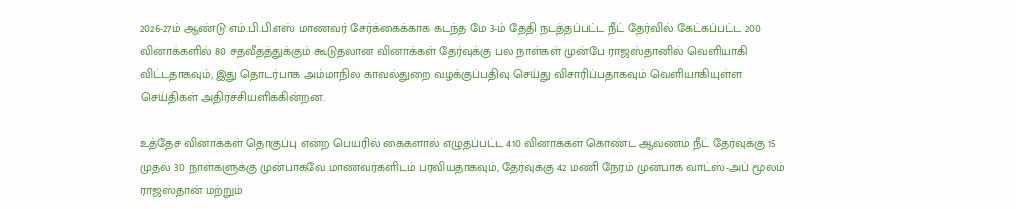2026-27ம் ஆண்டு எம்.பி.பி.எஸ் மாணவர் சேர்க்கைக்காக கடந்த மே 3-ம் தேதி நடத்தப்பட்ட நீட் தேர்வில் கேட்கப்பட்ட 200 வினாக்களில் 80 சதவீதத்துக்கும் கூடுதலான வினாக்கள் தேர்வுக்கு பல நாள்கள் முன்பே ராஜஸ்தானில் வெளியாகி விட்டதாகவும், இது தொடர்பாக அம்மாநில காவல்துறை வழக்குப்பதிவு செய்து விசாரிப்பதாகவும் வெளியாகியுள்ள செய்திகள் அதிர்ச்சியளிக்கின்றன.

உத்தேச வினாக்கள் தொகுப்பு என்ற பெயரில் கைகளால் எழுதப்பட்ட 410 வினாக்கள் கொண்ட ஆவணம் நீட் தேர்வுக்கு 15 முதல் 30 நாள்களுக்கு முன்பாகவே மாணவர்களிடம் பரவியதாகவும், தேர்வுக்கு 42 மணி நேரம் முன்பாக வாட்ஸ்-அப் மூலம் ராஜஸ்தான் மற்றும்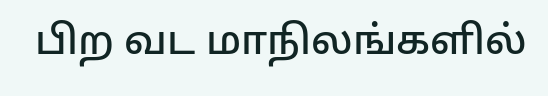பிற வட மாநிலங்களில்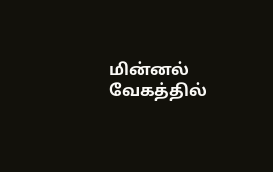மின்னல் வேகத்தில்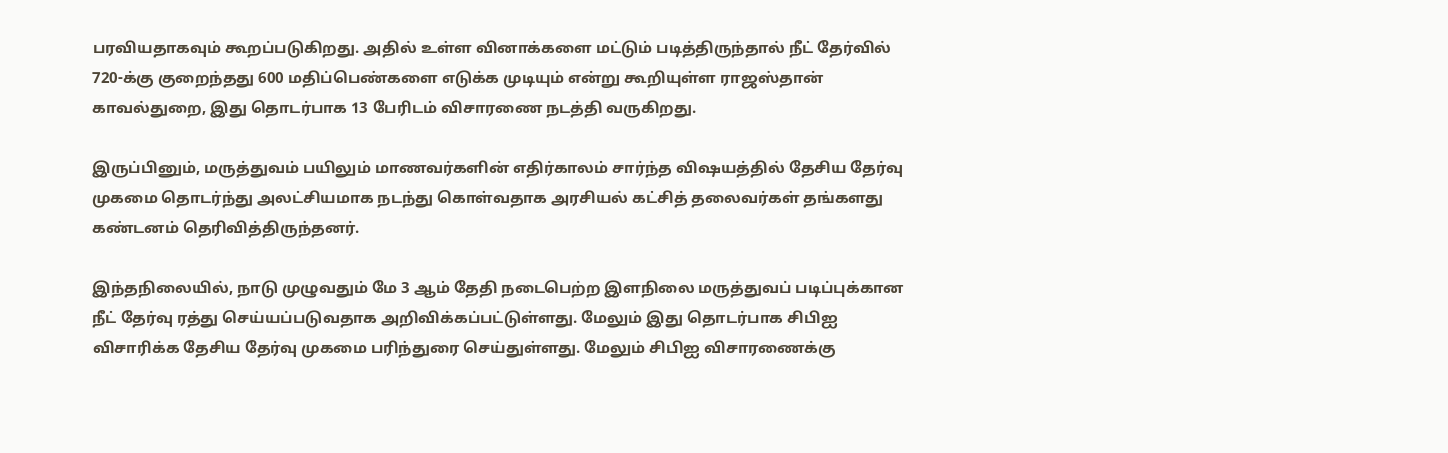பரவியதாகவும் கூறப்படுகிறது. அதில் உள்ள வினாக்களை மட்டும் படித்திருந்தால் நீட் தேர்வில் 720-க்கு குறைந்தது 600 மதிப்பெண்களை எடுக்க முடியும் என்று கூறியுள்ள ராஜஸ்தான் காவல்துறை, இது தொடர்பாக 13 பேரிடம் விசாரணை நடத்தி வருகிறது.

இருப்பினும், மருத்துவம் பயிலும் மாணவர்களின் எதிர்காலம் சார்ந்த விஷயத்தில் தேசிய தேர்வு முகமை தொடர்ந்து அலட்சியமாக நடந்து கொள்வதாக அரசியல் கட்சித் தலைவர்கள் தங்களது கண்டனம் தெரிவித்திருந்தனர்.

இந்தநிலையில், நாடு முழுவதும் மே 3 ஆம் தேதி நடைபெற்ற இளநிலை மருத்துவப் படிப்புக்கான நீட் தேர்வு ரத்து செய்யப்படுவதாக அறிவிக்கப்பட்டுள்ளது. மேலும் இது தொடர்பாக சிபிஐ விசாரிக்க தேசிய தேர்வு முகமை பரிந்துரை செய்துள்ளது. மேலும் சிபிஐ விசாரணைக்கு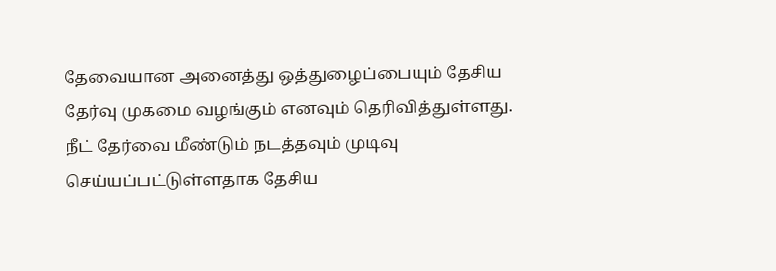தேவையான அனைத்து ஒத்துழைப்பையும் தேசிய தேர்வு முகமை வழங்கும் எனவும் தெரிவித்துள்ளது. நீட் தேர்வை மீண்டும் நடத்தவும் முடிவு செய்யப்பட்டுள்ளதாக தேசிய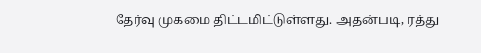தேர்வு முகமை திட்டமிட்டுள்ளது. அதன்படி, ரத்து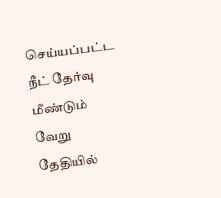செய்யப்பட்ட நீட் தேர்வு மீண்டும் வேறு தேதியில்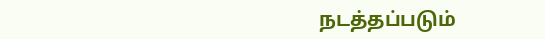நடத்தப்படும்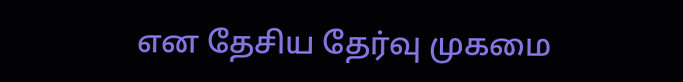என தேசிய தேர்வு முகமை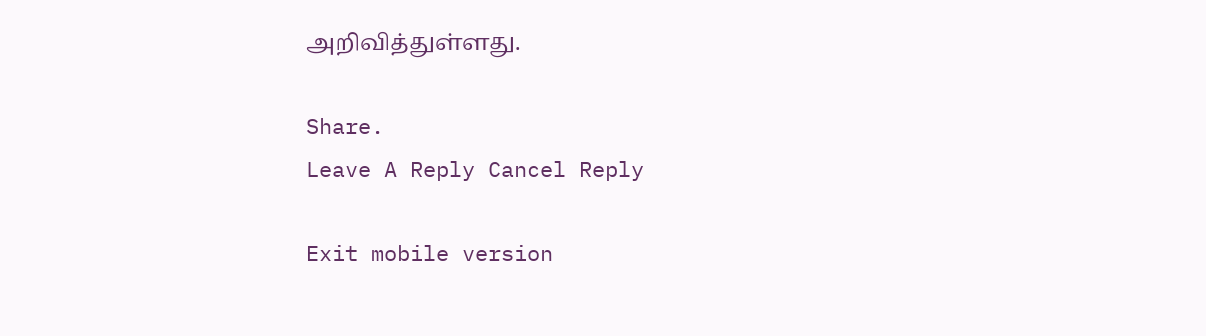அறிவித்துள்ளது.

Share.
Leave A Reply Cancel Reply

Exit mobile version